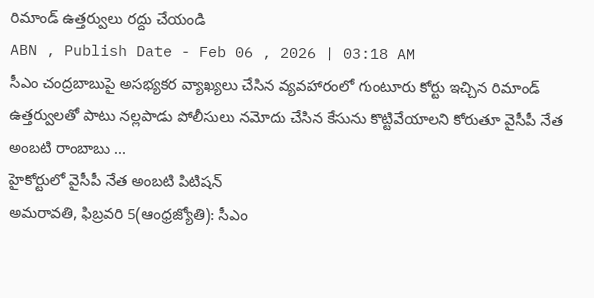రిమాండ్ ఉత్తర్వులు రద్దు చేయండి
ABN , Publish Date - Feb 06 , 2026 | 03:18 AM
సీఎం చంద్రబాబుపై అసభ్యకర వ్యాఖ్యలు చేసిన వ్యవహారంలో గుంటూరు కోర్టు ఇచ్చిన రిమాండ్ ఉత్తర్వులతో పాటు నల్లపాడు పోలీసులు నమోదు చేసిన కేసును కొట్టివేయాలని కోరుతూ వైసీపీ నేత అంబటి రాంబాబు ...
హైకోర్టులో వైసీపీ నేత అంబటి పిటిషన్
అమరావతి, ఫిబ్రవరి 5(ఆంధ్రజ్యోతి): సీఎం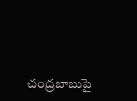చంద్రబాబుపై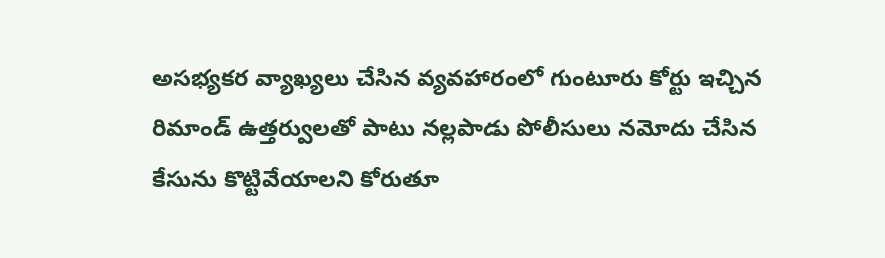అసభ్యకర వ్యాఖ్యలు చేసిన వ్యవహారంలో గుంటూరు కోర్టు ఇచ్చిన రిమాండ్ ఉత్తర్వులతో పాటు నల్లపాడు పోలీసులు నమోదు చేసిన కేసును కొట్టివేయాలని కోరుతూ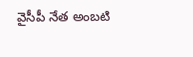వైసీపీ నేత అంబటి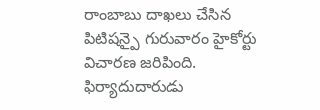రాంబాబు దాఖలు చేసిన పిటిషన్పై గురువారం హైకోర్టు విచారణ జరిపింది. ఫిర్యాదుదారుడు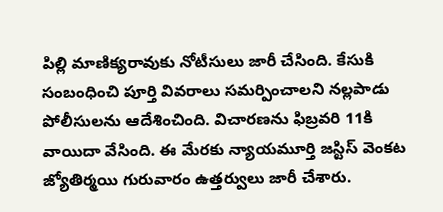పిల్లి మాణిక్యరావుకు నోటీసులు జారీ చేసింది. కేసుకి సంబంధించి పూర్తి వివరాలు సమర్పించాలని నల్లపాడు పోలీసులను ఆదేశించింది. విచారణను ఫిబ్రవరి 11కి వాయిదా వేసింది. ఈ మేరకు న్యాయమూర్తి జస్టిస్ వెంకట జ్యోతిర్మయి గురువారం ఉత్తర్వులు జారీ చేశారు.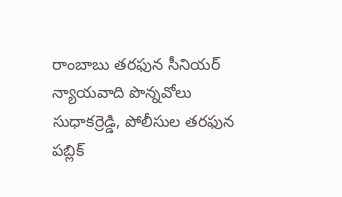రాంబాబు తరఫున సీనియర్ న్యాయవాది పొన్నవోలు సుధాకర్రెడ్డి, పోలీసుల తరఫున పబ్లిక్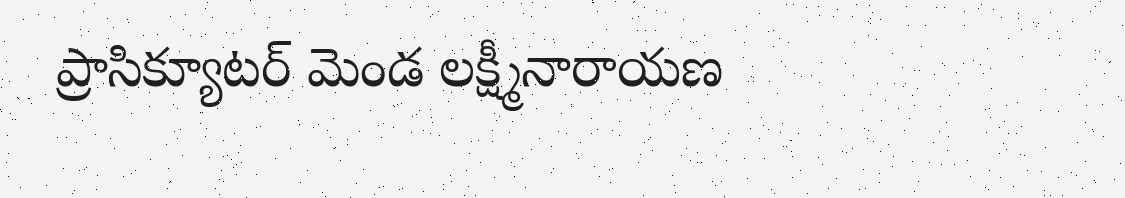ప్రాసిక్యూటర్ మెండ లక్ష్మీనారాయణ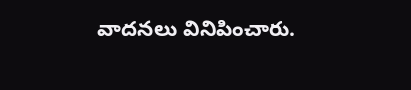వాదనలు వినిపించారు.